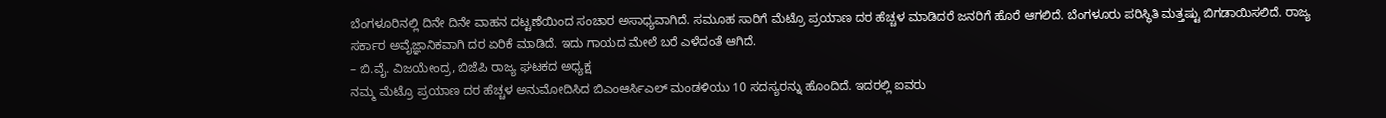ಬೆಂಗಳೂರಿನಲ್ಲಿ ದಿನೇ ದಿನೇ ವಾಹನ ದಟ್ಟಣೆಯಿಂದ ಸಂಚಾರ ಅಸಾಧ್ಯವಾಗಿದೆ. ಸಮೂಹ ಸಾರಿಗೆ ಮೆಟ್ರೊ ಪ್ರಯಾಣ ದರ ಹೆಚ್ಚಳ ಮಾಡಿದರೆ ಜನರಿಗೆ ಹೊರೆ ಆಗಲಿದೆ. ಬೆಂಗಳೂರು ಪರಿಸ್ಥಿತಿ ಮತ್ತಷ್ಟು ಬಿಗಡಾಯಿಸಲಿದೆ. ರಾಜ್ಯ ಸರ್ಕಾರ ಅವೈಜ್ಞಾನಿಕವಾಗಿ ದರ ಏರಿಕೆ ಮಾಡಿದೆ. ಇದು ಗಾಯದ ಮೇಲೆ ಬರೆ ಎಳೆದಂತೆ ಆಗಿದೆ.
– ಬಿ.ವೈ. ವಿಜಯೇಂದ್ರ, ಬಿಜೆಪಿ ರಾಜ್ಯ ಘಟಕದ ಅಧ್ಯಕ್ಷ
ನಮ್ಮ ಮೆಟ್ರೊ ಪ್ರಯಾಣ ದರ ಹೆಚ್ಚಳ ಅನುಮೋದಿಸಿದ ಬಿಎಂಆರ್ಸಿಎಲ್ ಮಂಡಳಿಯು 10 ಸದಸ್ಯರನ್ನು ಹೊಂದಿದೆ. ಇದರಲ್ಲಿ ಐವರು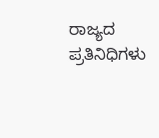ರಾಜ್ಯದ ಪ್ರತಿನಿಧಿಗಳು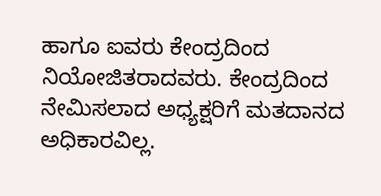ಹಾಗೂ ಐವರು ಕೇಂದ್ರದಿಂದ ನಿಯೋಜಿತರಾದವರು. ಕೇಂದ್ರದಿಂದ ನೇಮಿಸಲಾದ ಅಧ್ಯಕ್ಷರಿಗೆ ಮತದಾನದ ಅಧಿಕಾರವಿಲ್ಲ.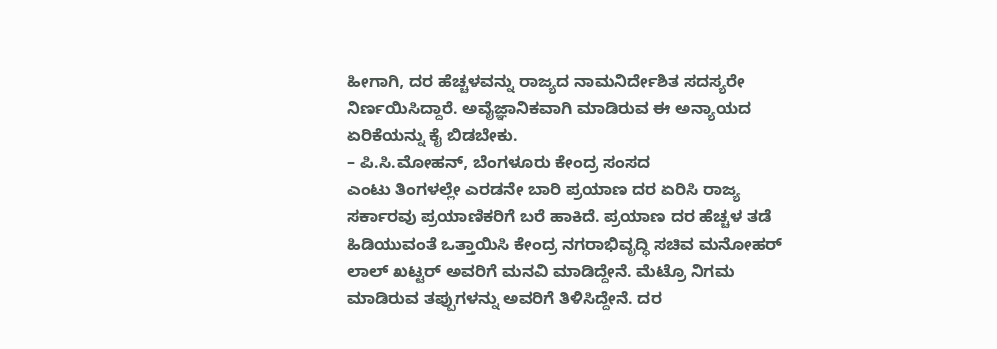ಹೀಗಾಗಿ, ದರ ಹೆಚ್ಚಳವನ್ನು ರಾಜ್ಯದ ನಾಮನಿರ್ದೇಶಿತ ಸದಸ್ಯರೇ ನಿರ್ಣಯಿಸಿದ್ದಾರೆ. ಅವೈಜ್ಞಾನಿಕವಾಗಿ ಮಾಡಿರುವ ಈ ಅನ್ಯಾಯದ ಏರಿಕೆಯನ್ನು ಕೈ ಬಿಡಬೇಕು.
– ಪಿ.ಸಿ.ಮೋಹನ್, ಬೆಂಗಳೂರು ಕೇಂದ್ರ ಸಂಸದ
ಎಂಟು ತಿಂಗಳಲ್ಲೇ ಎರಡನೇ ಬಾರಿ ಪ್ರಯಾಣ ದರ ಏರಿಸಿ ರಾಜ್ಯ ಸರ್ಕಾರವು ಪ್ರಯಾಣಿಕರಿಗೆ ಬರೆ ಹಾಕಿದೆ. ಪ್ರಯಾಣ ದರ ಹೆಚ್ಚಳ ತಡೆ ಹಿಡಿಯುವಂತೆ ಒತ್ತಾಯಿಸಿ ಕೇಂದ್ರ ನಗರಾಭಿವೃದ್ಧಿ ಸಚಿವ ಮನೋಹರ್ ಲಾಲ್ ಖಟ್ಟರ್ ಅವರಿಗೆ ಮನವಿ ಮಾಡಿದ್ದೇನೆ. ಮೆಟ್ರೊ ನಿಗಮ ಮಾಡಿರುವ ತಪ್ಪುಗಳನ್ನು ಅವರಿಗೆ ತಿಳಿಸಿದ್ದೇನೆ. ದರ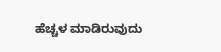ಹೆಚ್ಚಳ ಮಾಡಿರುವುದು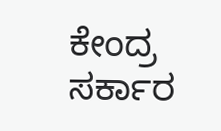ಕೇಂದ್ರ ಸರ್ಕಾರ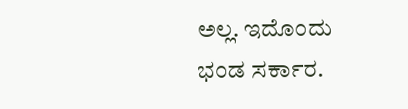ಅಲ್ಲ. ಇದೊಂದು ಭಂಡ ಸರ್ಕಾರ.